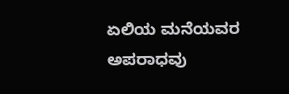ಏಲಿಯ ಮನೆಯವರ ಅಪರಾಧವು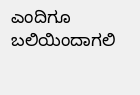ಎಂದಿಗೂ ಬಲಿಯಿಂದಾಗಲಿ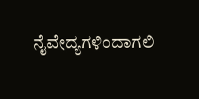ನೈವೇದ್ಯಗಳಿಂದಾಗಲಿ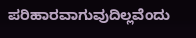ಪರಿಹಾರವಾಗುವುದಿಲ್ಲವೆಂದು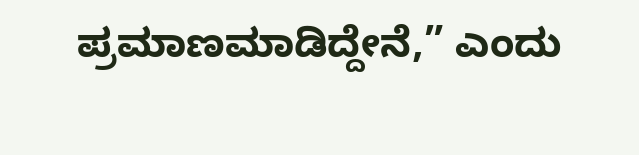ಪ್ರಮಾಣಮಾಡಿದ್ದೇನೆ,” ಎಂದು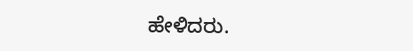ಹೇಳಿದರು.